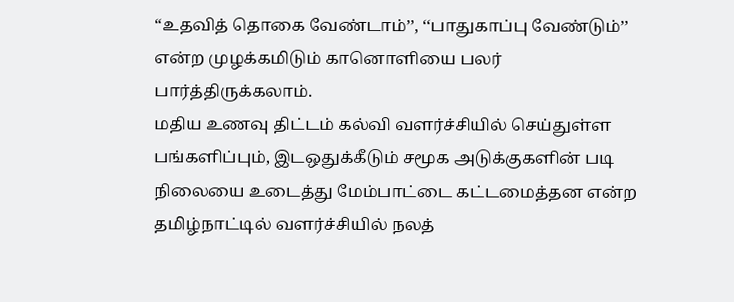“உதவித் தொகை வேண்டாம்’’, ‘‘பாதுகாப்பு வேண்டும்’’ என்ற முழக்கமிடும் கானொளியை பலர் பார்த்திருக்கலாம்.
மதிய உணவு திட்டம் கல்வி வளர்ச்சியில் செய்துள்ள பங்களிப்பும், இடஒதுக்கீடும் சமூக அடுக்குகளின் படி நிலையை உடைத்து மேம்பாட்டை கட்டமைத்தன என்ற தமிழ்நாட்டில் வளர்ச்சியில் நலத்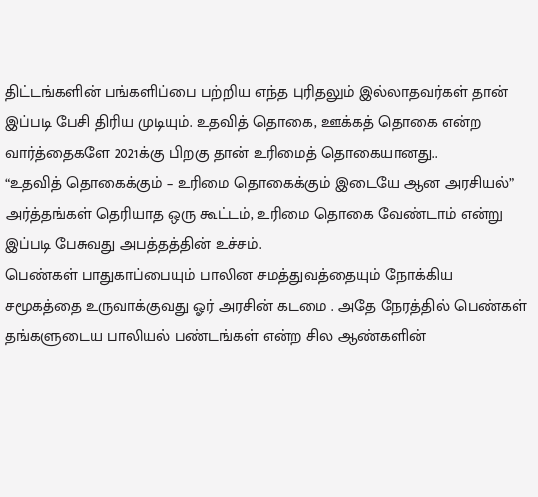திட்டங்களின் பங்களிப்பை பற்றிய எந்த புரிதலும் இல்லாதவர்கள் தான் இப்படி பேசி திரிய முடியும். உதவித் தொகை, ஊக்கத் தொகை என்ற வார்த்தைகளே 2021க்கு பிறகு தான் உரிமைத் தொகையானது..
“உதவித் தொகைக்கும் – உரிமை தொகைக்கும் இடையே ஆன அரசியல்” அர்த்தங்கள் தெரியாத ஒரு கூட்டம், உரிமை தொகை வேண்டாம் என்று இப்படி பேசுவது அபத்தத்தின் உச்சம்.
பெண்கள் பாதுகாப்பையும் பாலின சமத்துவத்தையும் நோக்கிய சமூகத்தை உருவாக்குவது ஓர் அரசின் கடமை . அதே நேரத்தில் பெண்கள் தங்களுடைய பாலியல் பண்டங்கள் என்ற சில ஆண்களின்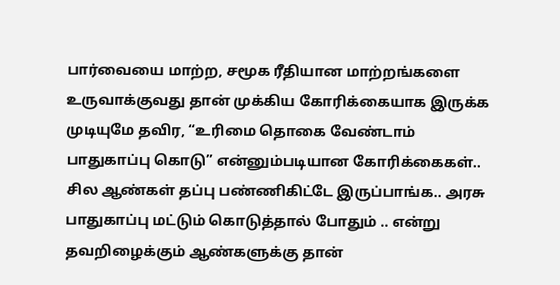பார்வையை மாற்ற, சமூக ரீதியான மாற்றங்களை உருவாக்குவது தான் முக்கிய கோரிக்கையாக இருக்க முடியுமே தவிர, “உரிமை தொகை வேண்டாம் பாதுகாப்பு கொடு” என்னும்படியான கோரிக்கைகள்.. சில ஆண்கள் தப்பு பண்ணிகிட்டே இருப்பாங்க.. அரசு பாதுகாப்பு மட்டும் கொடுத்தால் போதும் .. என்று தவறிழைக்கும் ஆண்களுக்கு தான்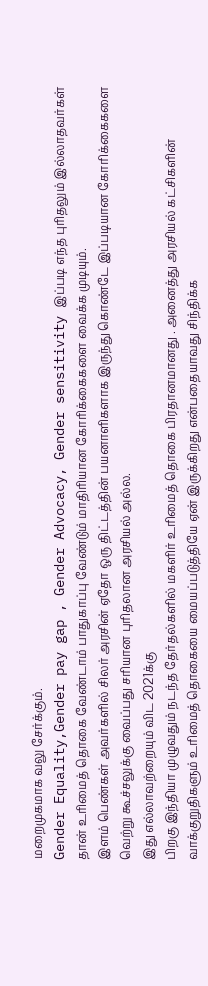மறைமுகமாக வலு சேர்க்கும்.
Gender Equality,Gender pay gap , Gender Advocacy, Gender sensitivity இப்படி எந்த புரிதலும் இல்லாதவர்கள் தான் உரிமைத் தொகை வேண்டாம் பாதுகாப்பு வேண்டும் மாதிரியான கோரிக்கைகளை வைக்க முடியும்.
இளம் பெண்கள் அவர்களில் சிலர் அரசின் ஏதோ ஒரு திட்டத்தின் பயனாளிகளாக இருந்து கொண்டே இப்படியான கோரிக்கைகளை வெற்று கூச்சலுக்கு வைப்பது சரியான புரிதலான அரசியல் அல்ல.
இது எல்லாவற்றையும் விட 2021க்கு
பிறகு இந்தியா முழுவதும் நடந்த தேர்தல்களில் மகளிர் உரிமைத் தொகை பிரதானமானது . அனைத்து அரசியல் கட்சிகளின் வாக்குறுதிகளும் உரிமைத் தொகையை மையப்படுத்தியே ஏன் இருக்கிறது என்பதையாவது சிந்திக்க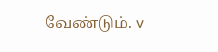வேண்டும். v